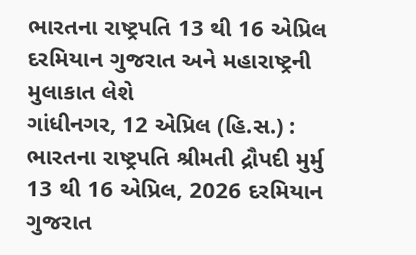ભારતના રાષ્ટ્રપતિ 13 થી 16 એપ્રિલ દરમિયાન ગુજરાત અને મહારાષ્ટ્રની મુલાકાત લેશે
ગાંધીનગર, 12 એપ્રિલ (હિ.સ.) : ભારતના રાષ્ટ્રપતિ શ્રીમતી દ્રૌપદી મુર્મુ 13 થી 16 એપ્રિલ, 2026 દરમિયાન ગુજરાત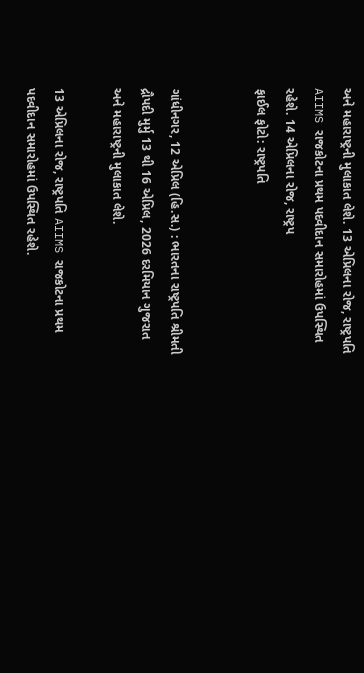અને મહારાષ્ટ્રની મુલાકાત લેશે. 13 એપ્રિલના રોજ, રાષ્ટ્રપતિ AIIMS રાજકોટના પ્રથમ પદવીદાન સમારોહમાં ઉપસ્થિત રહેશે. 14 એપ્રિલના રોજ, રાષ્ટ્રપ
ફાઈલ ફોટો: રાષ્ટ્રપતિ


ગાંધીનગર, 12 એપ્રિલ (હિ.સ.) : ભારતના રાષ્ટ્રપતિ શ્રીમતી દ્રૌપદી મુર્મુ 13 થી 16 એપ્રિલ, 2026 દરમિયાન ગુજરાત અને મહારાષ્ટ્રની મુલાકાત લેશે.

13 એપ્રિલના રોજ, રાષ્ટ્રપતિ AIIMS રાજકોટના પ્રથમ પદવીદાન સમારોહમાં ઉપસ્થિત રહેશે.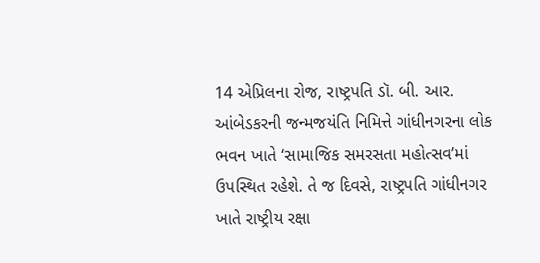14 એપ્રિલના રોજ, રાષ્ટ્રપતિ ડૉ. બી. આર. આંબેડકરની જન્મજયંતિ નિમિત્તે ગાંધીનગરના લોક ભવન ખાતે ‘સામાજિક સમરસતા મહોત્સવ’માં ઉપસ્થિત રહેશે. તે જ દિવસે, રાષ્ટ્રપતિ ગાંધીનગર ખાતે રાષ્ટ્રીય રક્ષા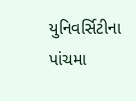યુનિવર્સિટીના પાંચમા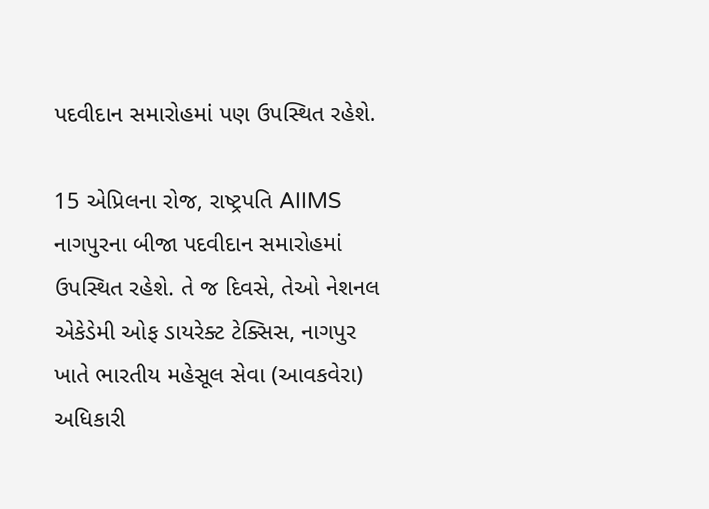પદવીદાન સમારોહમાં પણ ઉપસ્થિત રહેશે.

15 એપ્રિલના રોજ, રાષ્ટ્રપતિ AIIMS નાગપુરના બીજા પદવીદાન સમારોહમાં ઉપસ્થિત રહેશે. તે જ દિવસે, તેઓ નેશનલ એકેડેમી ઓફ ડાયરેક્ટ ટેક્સિસ, નાગપુર ખાતે ભારતીય મહેસૂલ સેવા (આવકવેરા) અધિકારી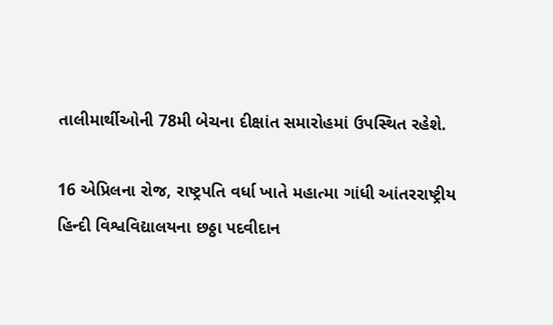તાલીમાર્થીઓની 78મી બેચના દીક્ષાંત સમારોહમાં ઉપસ્થિત રહેશે.

16 એપ્રિલના રોજ, રાષ્ટ્રપતિ વર્ધા ખાતે મહાત્મા ગાંધી આંતરરાષ્ટ્રીય હિન્દી વિશ્વવિદ્યાલયના છઠ્ઠા પદવીદાન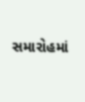સમારોહમાં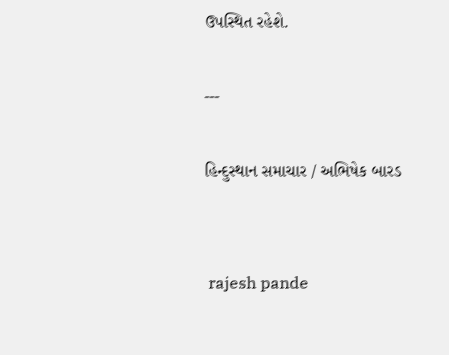ઉપસ્થિત રહેશે.

---

હિન્દુસ્થાન સમાચાર / અભિષેક બારડ


 rajesh pande